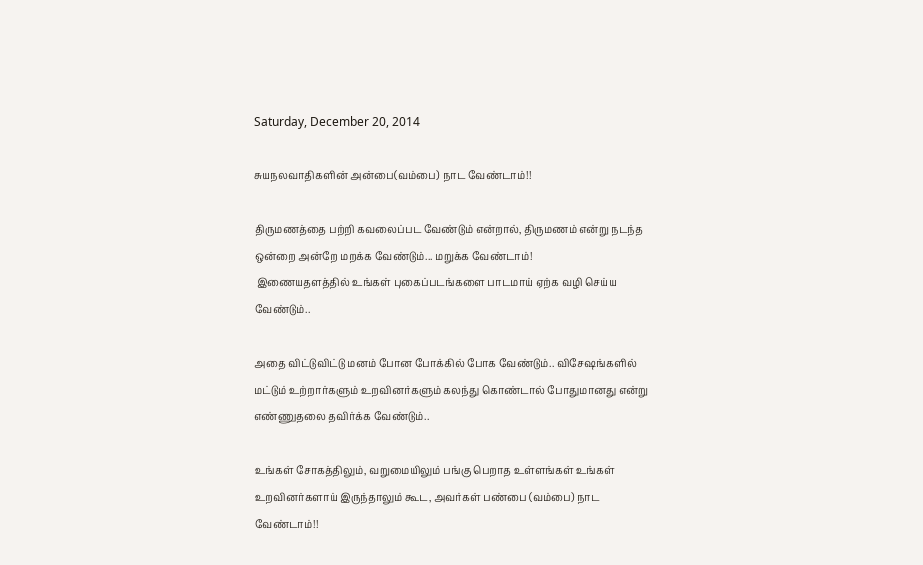Saturday, December 20, 2014

சுயநலவாதிகளின் அன்பை(வம்பை) நாட வேண்டாம்!!

திருமணத்தை பற்றி கவலைப்பட வேண்டும் என்றால், திருமணம் என்று நடந்த ஒன்றை அன்றே மறக்க வேண்டும்... மறுக்க வேண்டாம்!
 இணையதளத்தில் உங்கள் புகைப்படங்களை பாடமாய் ஏற்க வழி செய்ய வேண்டும்..

அதை விட்டுவிட்டு மனம் போன போக்கில் போக வேண்டும்.. விசேஷங்களில் மட்டும் உற்றார்களும் உறவினர்களும் கலந்து கொண்டால் போதுமானது என்று எண்ணுதலை தவிர்க்க வேண்டும்..

உங்கள் சோகத்திலும், வறுமையிலும் பங்கு பெறாத உள்ளங்கள் உங்கள் உறவினர்களாய் இருந்தாலும் கூட, அவர்கள் பண்பை (வம்பை) நாட வேண்டாம்!!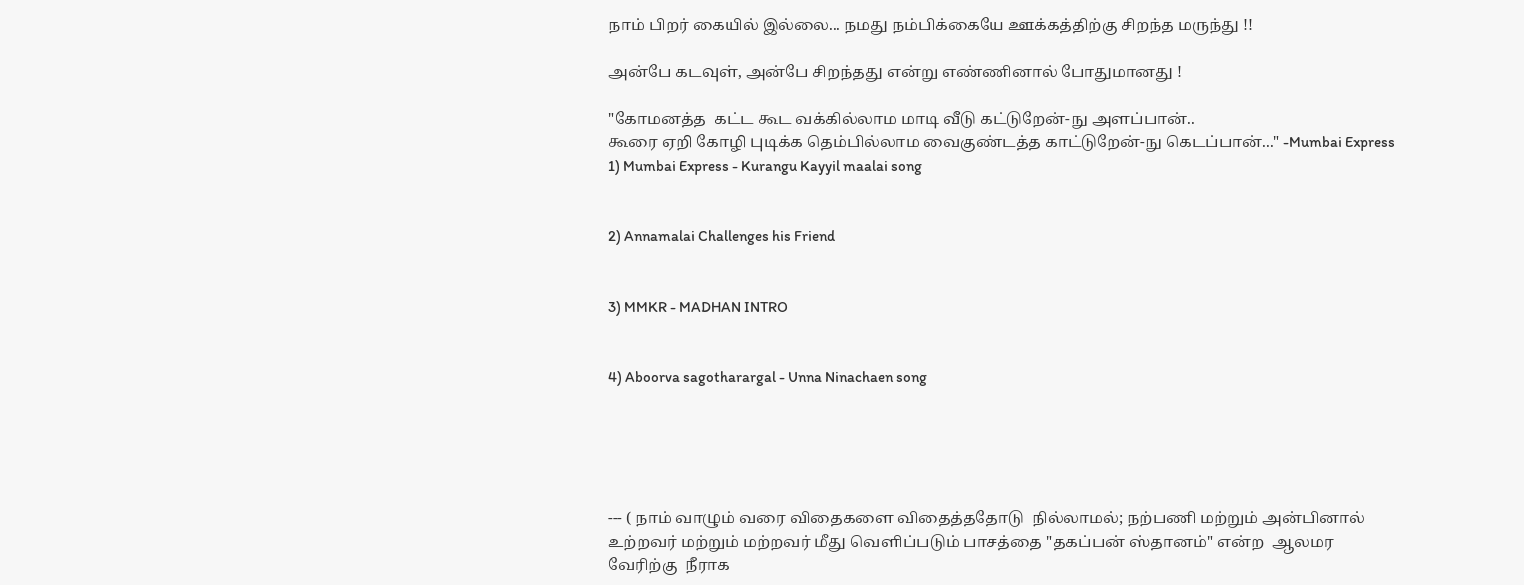நாம் பிறர் கையில் இல்லை... நமது நம்பிக்கையே ஊக்கத்திற்கு சிறந்த மருந்து !!

அன்பே கடவுள், அன்பே சிறந்தது என்று எண்ணினால் போதுமானது !

"கோமனத்த  கட்ட கூட வக்கில்லாம மாடி வீடு கட்டுறேன்-நு அளப்பான்..
கூரை ஏறி கோழி புடிக்க தெம்பில்லாம வைகுண்டத்த காட்டுறேன்-நு கெடப்பான்..." -Mumbai Express
1) Mumbai Express - Kurangu Kayyil maalai song


2) Annamalai Challenges his Friend


3) MMKR - MADHAN INTRO


4) Aboorva sagotharargal - Unna Ninachaen song





--- ( நாம் வாழும் வரை விதைகளை விதைத்ததோடு  நில்லாமல்; நற்பணி மற்றும் அன்பினால் உற்றவர் மற்றும் மற்றவர் மீது வெளிப்படும் பாசத்தை "தகப்பன் ஸ்தானம்" என்ற  ஆலமர வேரிற்கு  நீராக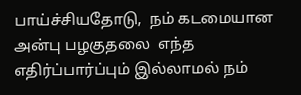பாய்ச்சியதோடு,  நம் கடமையான அன்பு பழகுதலை  எந்த எதிர்ப்பார்ப்பும் இல்லாமல் நம்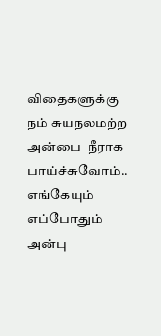விதைகளுக்கு நம் சுயநலமற்ற அன்பை  நீராக பாய்ச்சுவோம்.. எங்கேயும் எப்போதும் அன்பு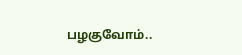பழகுவோம்..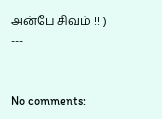அன்பே சிவம் !! ) ---


No comments: